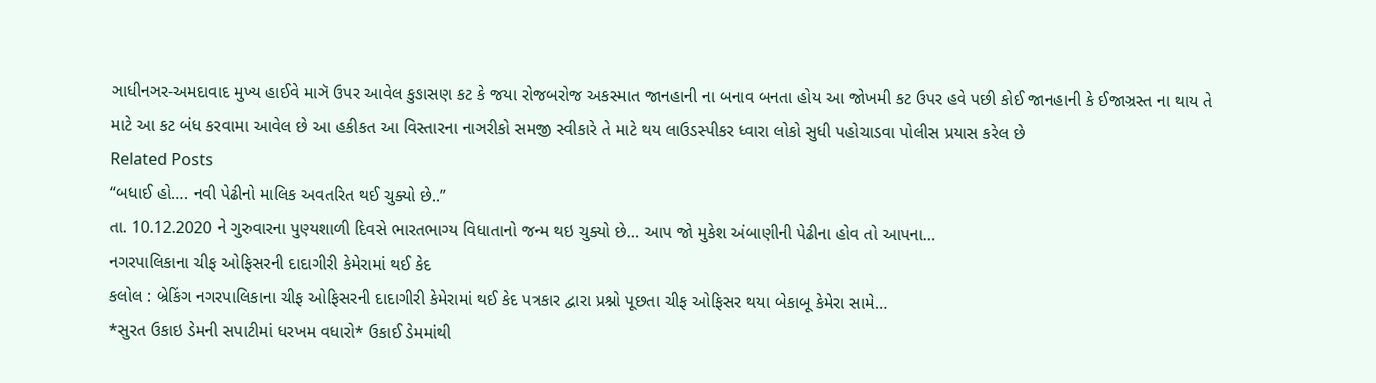ઞાધીનઞર-અમદાવાદ મુખ્ય હાઈવે માઞૅ ઉપર આવેલ કુઙાસણ કટ કે જયા રોજબરોજ અકસ્માત જાનહાની ના બનાવ બનતા હોય આ જોખમી કટ ઉપર હવે પછી કોઈ જાનહાની કે ઈજાઞ્રસ્ત ના થાય તે માટે આ કટ બંધ કરવામા આવેલ છે આ હકીકત આ વિસ્તારના નાઞરીકો સમજી સ્વીકારે તે માટે થય લાઉડસ્પીકર ધ્વારા લોકો સુધી પહોચાડવા પોલીસ પ્રયાસ કરેલ છે
Related Posts
“બધાઈ હો…. નવી પેઢીનો માલિક અવતરિત થઈ ચુક્યો છે..”
તા. 10.12.2020 ને ગુરુવારના પુણ્યશાળી દિવસે ભારતભાગ્ય વિધાતાનો જન્મ થઇ ચુક્યો છે… આપ જો મુકેશ અંબાણીની પેઢીના હોવ તો આપના…
નગરપાલિકાના ચીફ ઓફિસરની દાદાગીરી કેમેરામાં થઈ કેદ
કલોલ : બ્રેકિંગ નગરપાલિકાના ચીફ ઓફિસરની દાદાગીરી કેમેરામાં થઈ કેદ પત્રકાર દ્વારા પ્રશ્નો પૂછતા ચીફ ઓફિસર થયા બેકાબૂ કેમેરા સામે…
*સુરત ઉકાઇ ડેમની સપાટીમાં ધરખમ વધારો* ઉકાઈ ડેમમાંથી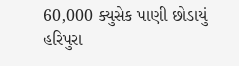60,000 ક્યુસેક પાણી છોડાયું હરિપુરા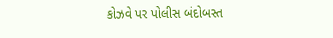કોઝવે પર પોલીસ બંદોબસ્ત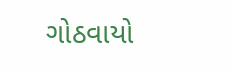ગોઠવાયો